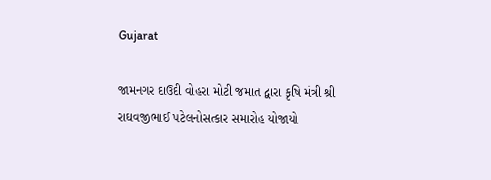Gujarat

જામનગર દાઉદી વોહરા મોટી જમાત દ્વારા કૃષિ મંત્રી શ્રી રાઘવજીભાઈ પટેલનોસત્કાર સમારોહ યોજાયો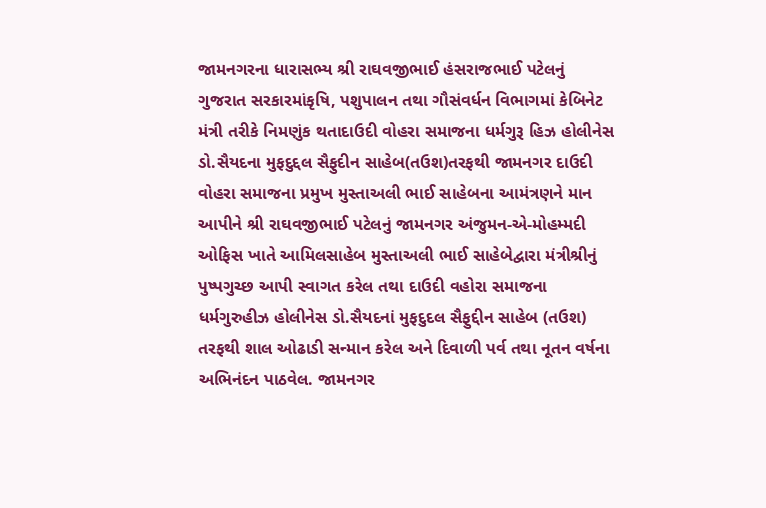જામનગરના ધારાસભ્ય શ્રી રાઘવજીભાઈ હંસરાજભાઈ પટેલનું ગુજરાત સરકારમાંકૃષિ, પશુપાલન તથા ગૌસંવર્ધન વિભાગમાં કેબિનેટ મંત્રી તરીકે નિમણુંક થતાદાઉદી વોહરા સમાજના ધર્મગુરૂ હિઝ હોલીનેસ ડો.સૈયદના મુફદુદ્દલ સૈફુદીન સાહેબ(તઉશ)તરફથી જામનગર દાઉદી વોહરા સમાજના પ્રમુખ મુસ્તાઅલી ભાઈ સાહેબના આમંત્રણને માન આપીને શ્રી રાઘવજીભાઈ પટેલનું જામનગર અંજુમન-એ-મોહમ્મદી ઓફિસ ખાતે આમિલસાહેબ મુસ્તાઅલી ભાઈ સાહેબેદ્વારા મંત્રીશ્રીનું પુષ્પગુચ્છ આપી સ્વાગત કરેલ તથા દાઉદી વહોરા સમાજના ધર્મગુરુહીઝ હોલીનેસ ડો.સૈયદનાં મુફદુદલ સૈફુદ્દીન સાહેબ (તઉશ) તરફથી શાલ ઓઢાડી સન્માન કરેલ અને દિવાળી પર્વ તથા નૂતન વર્ષના અભિનંદન પાઠવેલ. જામનગર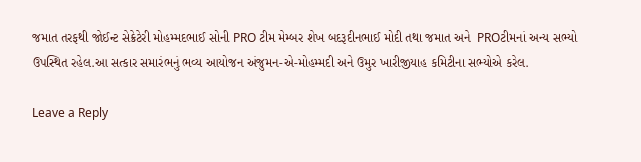જમાત તરફથી જોઈન્ટ સેક્રેટેરી મોહમ્મદભાઈ સોની PRO ટીમ મેમ્બર શેખ બદરૂદીનભાઈ મોદી તથા જમાત અને  PROટીમનાં અન્ય સભ્યો ઉપસ્થિત રહેલ.આ સત્કાર સમારંભનું ભવ્ય આયોજન અંજુમન-એ-મોહમ્મદી અને ઉમુર ખારીજીયાહ કમિટીના સભ્યોએ કરેલ.

Leave a Reply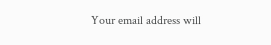Your email address will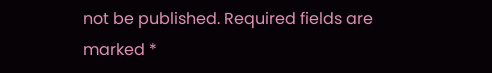not be published. Required fields are marked *